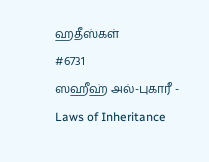ஹதீஸ்கள்
#6731
ஸஹீஹ் அல்-புகாரீ - Laws of Inheritance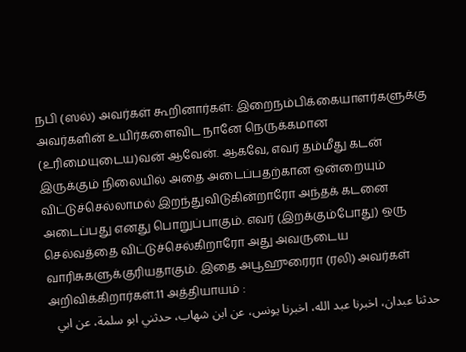நபி (ஸல்) அவர்கள் கூறினார்கள்: இறைநம்பிக்கையாளர்களுக்கு அவர்களின் உயிர்களைவிட நானே நெருக்கமான (உரிமையுடைய)வன் ஆவேன். ஆகவே, எவர் தம்மீது கடன் இருக்கும் நிலையில் அதை அடைப்பதற்கான ஒன்றையும் விட்டுச்செல்லாமல் இறந்துவிடுகின்றாரோ அந்தக் கடனை அடைப்பது எனது பொறுப்பாகும். எவர் (இறக்கும்போது) ஒரு செல்வத்தை விட்டுச்செல்கிறாரோ அது அவருடைய வாரிசுகளுக்குரியதாகும். இதை அபூஹுரைரா (ரலி) அவர்கள் அறிவிக்கிறார்கள்.11 அத்தியாயம் :
حدثنا عبدان، اخبرنا عبد الله، اخبرنا يونس، عن ابن شهاب، حدثني ابو سلمة، عن ابي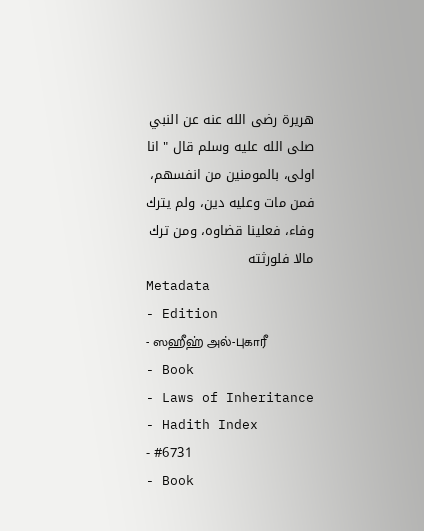هريرة رضى الله عنه عن النبي صلى الله عليه وسلم قال " انا اولى، بالمومنين من انفسهم، فمن مات وعليه دين، ولم يترك وفاء، فعلينا قضاوه، ومن ترك مالا فلورثته
Metadata
- Edition
- ஸஹீஹ் அல்-புகாரீ
- Book
- Laws of Inheritance
- Hadith Index
- #6731
- Book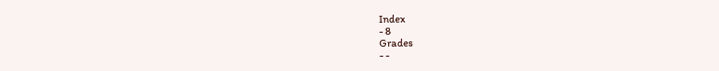Index
- 8
Grades
- -